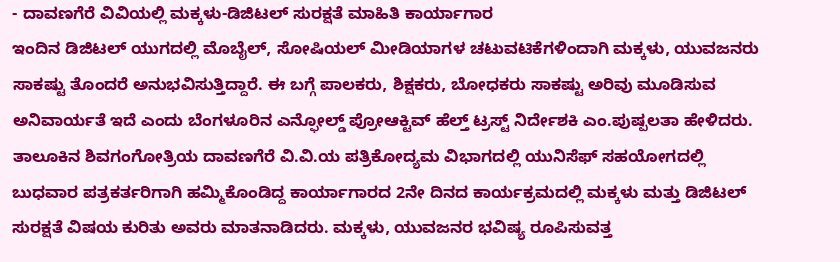- ದಾವಣಗೆರೆ ವಿವಿಯಲ್ಲಿ ಮಕ್ಕಳು-ಡಿಜಿಟಲ್ ಸುರಕ್ಷತೆ ಮಾಹಿತಿ ಕಾರ್ಯಾಗಾರ
ಇಂದಿನ ಡಿಜಿಟಲ್ ಯುಗದಲ್ಲಿ ಮೊಬೈಲ್, ಸೋಷಿಯಲ್ ಮೀಡಿಯಾಗಳ ಚಟುವಟಿಕೆಗಳಿಂದಾಗಿ ಮಕ್ಕಳು, ಯುವಜನರು ಸಾಕಷ್ಟು ತೊಂದರೆ ಅನುಭವಿಸುತ್ತಿದ್ದಾರೆ. ಈ ಬಗ್ಗೆ ಪಾಲಕರು, ಶಿಕ್ಷಕರು, ಬೋಧಕರು ಸಾಕಷ್ಟು ಅರಿವು ಮೂಡಿಸುವ ಅನಿವಾರ್ಯತೆ ಇದೆ ಎಂದು ಬೆಂಗಳೂರಿನ ಎನ್ಫೋಲ್ಡ್ ಪ್ರೋಆಕ್ಟಿವ್ ಹೆಲ್ತ್ ಟ್ರಸ್ಟ್ ನಿರ್ದೇಶಕಿ ಎಂ.ಪುಷ್ಪಲತಾ ಹೇಳಿದರು.
ತಾಲೂಕಿನ ಶಿವಗಂಗೋತ್ರಿಯ ದಾವಣಗೆರೆ ವಿ.ವಿ.ಯ ಪತ್ರಿಕೋದ್ಯಮ ವಿಭಾಗದಲ್ಲಿ ಯುನಿಸೆಫ್ ಸಹಯೋಗದಲ್ಲಿ ಬುಧವಾರ ಪತ್ರಕರ್ತರಿಗಾಗಿ ಹಮ್ಮಿಕೊಂಡಿದ್ದ ಕಾರ್ಯಾಗಾರದ 2ನೇ ದಿನದ ಕಾರ್ಯಕ್ರಮದಲ್ಲಿ ಮಕ್ಕಳು ಮತ್ತು ಡಿಜಿಟಲ್ ಸುರಕ್ಷತೆ ವಿಷಯ ಕುರಿತು ಅವರು ಮಾತನಾಡಿದರು. ಮಕ್ಕಳು, ಯುವಜನರ ಭವಿಷ್ಯ ರೂಪಿಸುವತ್ತ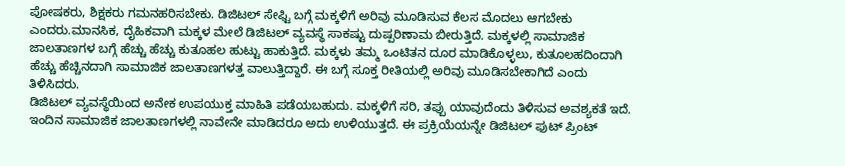ಪೋಷಕರು, ಶಿಕ್ಷಕರು ಗಮನಹರಿಸಬೇಕು. ಡಿಜಿಟಲ್ ಸೇಫ್ಟಿ ಬಗ್ಗೆ ಮಕ್ಕಳಿಗೆ ಅರಿವು ಮೂಡಿಸುವ ಕೆಲಸ ಮೊದಲು ಆಗಬೇಕು ಎಂದರು.ಮಾನಸಿಕ, ದೈಹಿಕವಾಗಿ ಮಕ್ಕಳ ಮೇಲೆ ಡಿಜಿಟಲ್ ವ್ಯವಸ್ಥೆ ಸಾಕಷ್ಟು ದುಷ್ಪರಿಣಾಮ ಬೀರುತ್ತಿದೆ. ಮಕ್ಕಳಲ್ಲಿ ಸಾಮಾಜಿಕ ಜಾಲತಾಣಗಳ ಬಗ್ಗೆ ಹೆಚ್ಚು ಹೆಚ್ಚು ಕುತೂಹಲ ಹುಟ್ಟು ಹಾಕುತ್ತಿದೆ. ಮಕ್ಕಳು ತಮ್ಮ ಒಂಟಿತನ ದೂರ ಮಾಡಿಕೊಳ್ಳಲು, ಕುತೂಲಹದಿಂದಾಗಿ ಹೆಚ್ಚು ಹೆಚ್ಚಿನದಾಗಿ ಸಾಮಾಜಿಕ ಜಾಲತಾಣಗಳತ್ತ ವಾಲುತ್ತಿದ್ದಾರೆ. ಈ ಬಗ್ಗೆ ಸೂಕ್ತ ರೀತಿಯಲ್ಲಿ ಅರಿವು ಮೂಡಿಸಬೇಕಾಗಿದೆ ಎಂದು ತಿಳಿಸಿದರು.
ಡಿಜಿಟಲ್ ವ್ಯವಸ್ಥೆಯಿಂದ ಅನೇಕ ಉಪಯುಕ್ತ ಮಾಹಿತಿ ಪಡೆಯಬಹುದು. ಮಕ್ಕಳಿಗೆ ಸರಿ, ತಪ್ಪು ಯಾವುದೆಂದು ತಿಳಿಸುವ ಅವಶ್ಯಕತೆ ಇದೆ. ಇಂದಿನ ಸಾಮಾಜಿಕ ಜಾಲತಾಣಗಳಲ್ಲಿ ನಾವೇನೇ ಮಾಡಿದರೂ ಅದು ಉಳಿಯುತ್ತದೆ. ಈ ಪ್ರಕ್ರಿಯೆಯನ್ನೇ ಡಿಜಿಟಲ್ ಫುಟ್ ಪ್ರಿಂಟ್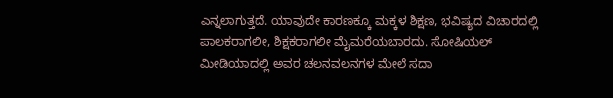ಎನ್ನಲಾಗುತ್ತದೆ. ಯಾವುದೇ ಕಾರಣಕ್ಕೂ ಮಕ್ಕಳ ಶಿಕ್ಷಣ, ಭವಿಷ್ಯದ ವಿಚಾರದಲ್ಲಿ ಪಾಲಕರಾಗಲೀ, ಶಿಕ್ಷಕರಾಗಲೀ ಮೈಮರೆಯಬಾರದು. ಸೋಷಿಯಲ್ ಮೀಡಿಯಾದಲ್ಲಿ ಅವರ ಚಲನವಲನಗಳ ಮೇಲೆ ಸದಾ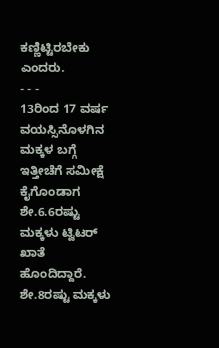ಕಣ್ಣಿಟ್ಟಿರಬೇಕು ಎಂದರು.
- - -
13ರಿಂದ 17 ವರ್ಷ ವಯಸ್ಸಿನೊಳಗಿನ ಮಕ್ಕಳ ಬಗ್ಗೆ ಇತ್ತೀಚೆಗೆ ಸಮೀಕ್ಷೆ ಕೈಗೊಂಡಾಗ ಶೇ.6.6ರಷ್ಟು ಮಕ್ಕಳು ಟ್ವಿಟರ್ ಖಾತೆ ಹೊಂದಿದ್ದಾರೆ. ಶೇ.8ರಷ್ಟು ಮಕ್ಕಳು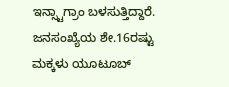ಇನ್ಸ್ಟಾಗ್ರಾಂ ಬಳಸುತ್ತಿದ್ದಾರೆ. ಜನಸಂಖ್ಯೆಯ ಶೇ.16ರಷ್ಟು ಮಕ್ಕಳು ಯೂಟೂಬ್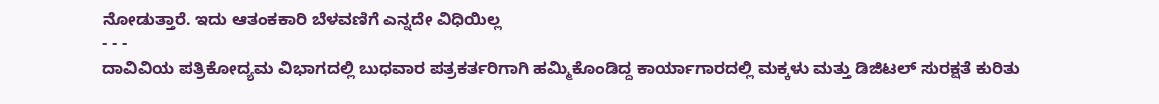ನೋಡುತ್ತಾರೆ. ಇದು ಆತಂಕಕಾರಿ ಬೆಳವಣಿಗೆ ಎನ್ನದೇ ವಿಧಿಯಿಲ್ಲ
- - -
ದಾವಿವಿಯ ಪತ್ರಿಕೋದ್ಯಮ ವಿಭಾಗದಲ್ಲಿ ಬುಧವಾರ ಪತ್ರಕರ್ತರಿಗಾಗಿ ಹಮ್ಮಿಕೊಂಡಿದ್ದ ಕಾರ್ಯಾಗಾರದಲ್ಲಿ ಮಕ್ಕಳು ಮತ್ತು ಡಿಜಿಟಲ್ ಸುರಕ್ಷತೆ ಕುರಿತು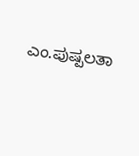ಎಂ.ಪುಷ್ಪಲತಾ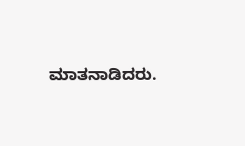ಮಾತನಾಡಿದರು.